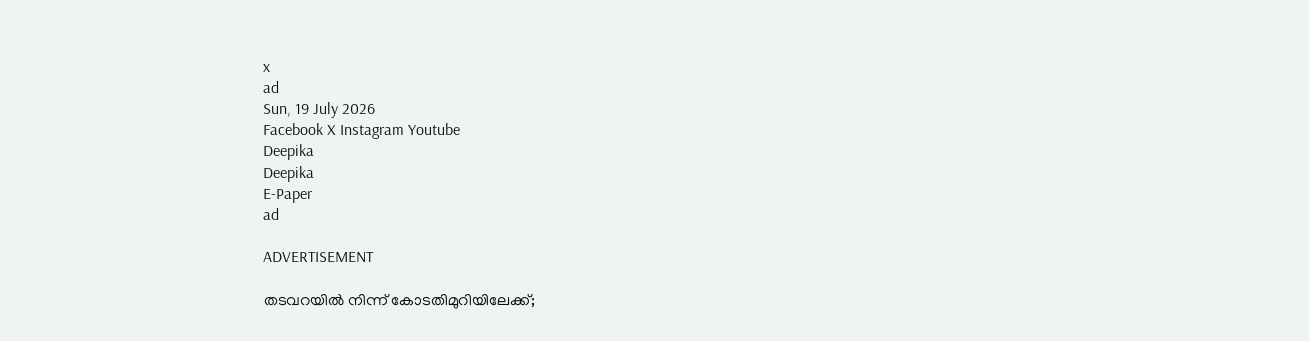x
ad
Sun, 19 July 2026
Facebook X Instagram Youtube
Deepika
Deepika
E-Paper
ad

ADVERTISEMENT

തടവറയിൽ നിന്ന് കോടതിമുറിയിലേക്ക്;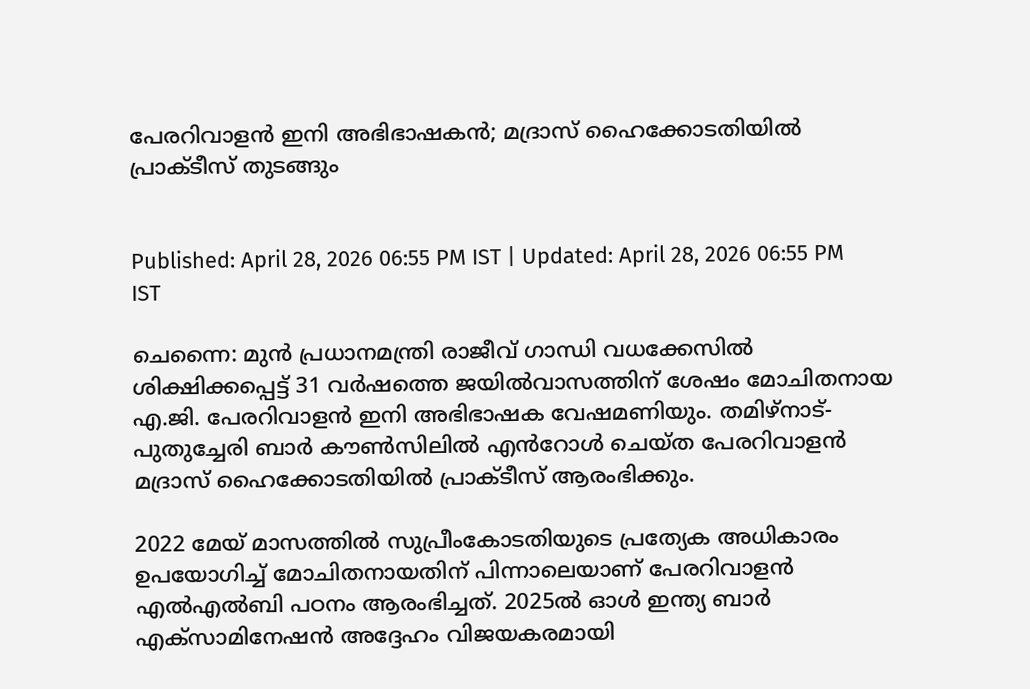പേരറിവാളൻ ഇനി അഭിഭാഷകൻ; മദ്രാസ് ഹൈക്കോടതിയിൽ പ്രാക്ടീസ് തുടങ്ങും


Published: April 28, 2026 06:55 PM IST | Updated: April 28, 2026 06:55 PM IST

ചെന്നൈ: മുൻ പ്രധാനമന്ത്രി രാജീവ് ഗാന്ധി വധക്കേസിൽ ശിക്ഷിക്കപ്പെട്ട് 31 വർഷത്തെ ജയിൽവാസത്തിന് ശേഷം മോചിതനായ എ.ജി. പേരറിവാളൻ ഇനി അഭിഭാഷക വേഷമണിയും. തമിഴ്‌നാട്-പുതുച്ചേരി ബാർ കൗൺസിലിൽ എൻറോൾ ചെയ്ത പേരറിവാളൻ മദ്രാസ് ഹൈക്കോടതിയിൽ പ്രാക്ടീസ് ആരംഭിക്കും.

2022 മേയ് മാസത്തിൽ സുപ്രീംകോടതിയുടെ പ്രത്യേക അധികാരം ഉപയോഗിച്ച് മോചിതനായതിന് പിന്നാലെയാണ് പേരറിവാളൻ എൽഎൽബി പഠനം ആരംഭിച്ചത്. 2025ൽ ഓൾ ഇന്ത്യ ബാർ എക്സാമിനേഷൻ അദ്ദേഹം വിജയകരമായി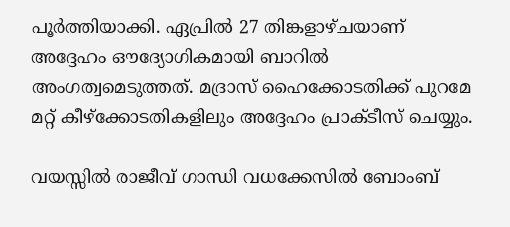പൂർത്തിയാക്കി. ഏപ്രിൽ 27 തിങ്കളാഴ്ചയാണ് അദ്ദേഹം ഔദ്യോഗികമായി ബാറിൽ അംഗത്വമെടുത്തത്. മദ്രാസ് ഹൈക്കോടതിക്ക് പുറമേ മറ്റ് കീഴ്ക്കോടതികളിലും അദ്ദേഹം പ്രാക്ടീസ് ചെയ്യും.

വയസ്സിൽ രാജീവ് ഗാന്ധി വധക്കേസിൽ ബോംബ്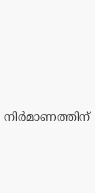നിർമാണത്തിന്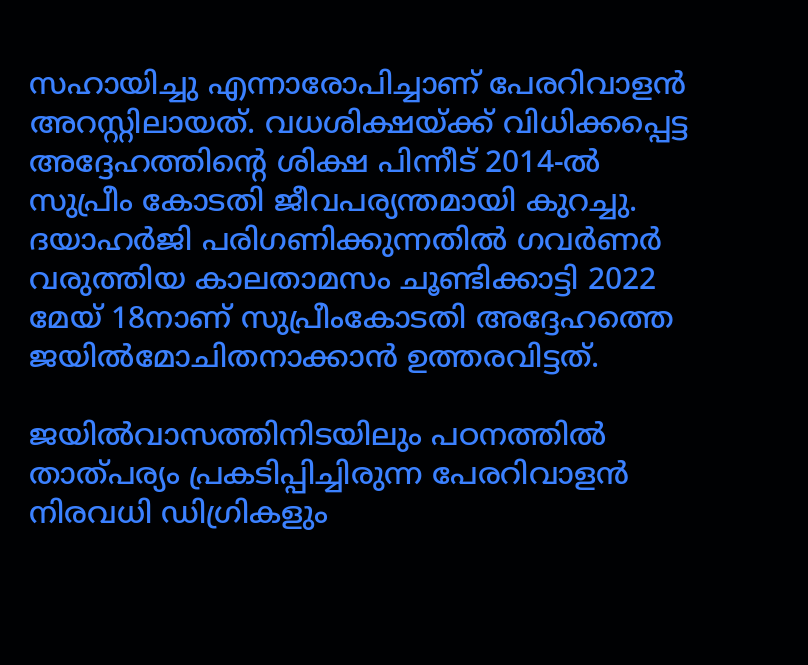സഹായിച്ചു എന്നാരോപിച്ചാണ് പേരറിവാളൻ അറസ്റ്റിലായത്. വധശിക്ഷയ്ക്ക് വിധിക്കപ്പെട്ട അദ്ദേഹത്തിന്‍റെ ശിക്ഷ പിന്നീട് 2014-ൽ സുപ്രീം കോടതി ജീവപര്യന്തമായി കുറച്ചു. ദയാഹർജി പരിഗണിക്കുന്നതിൽ ഗവർണർ വരുത്തിയ കാലതാമസം ചൂണ്ടിക്കാട്ടി 2022 മേയ് 18നാണ് സുപ്രീംകോടതി അദ്ദേഹത്തെ ജയിൽമോചിതനാക്കാൻ ഉത്തരവിട്ടത്.

ജയിൽവാസത്തിനിടയിലും പഠനത്തിൽ താത്പര്യം പ്രകടിപ്പിച്ചിരുന്ന പേരറിവാളൻ നിരവധി ഡിഗ്രികളും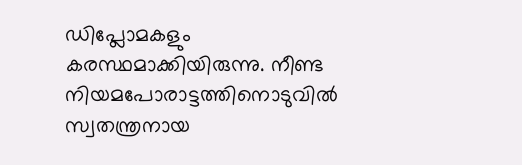ഡിപ്ലോമകളും കരസ്ഥമാക്കിയിരുന്നു. നീണ്ട നിയമപോരാട്ടത്തിനൊടുവിൽ സ്വതന്ത്രനായ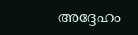അദ്ദേഹം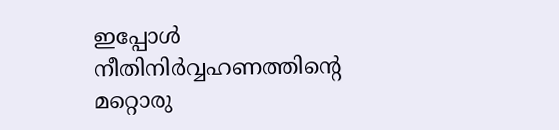ഇപ്പോൾ നീതിനിർവ്വഹണത്തിന്‍റെ മറ്റൊരു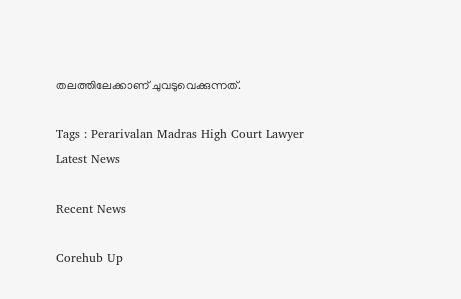തലത്തിലേക്കാണ് ചുവടുവെക്കുന്നത്.

Tags : Perarivalan Madras High Court Lawyer Latest News

Recent News

Corehub Up